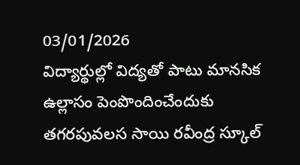03/01/2026
విద్యార్థుల్లో విద్యతో పాటు మానసిక ఉల్లాసం పెంపొందించేందుకు తగరపువలస సాయి రవీంద్ర స్కూల్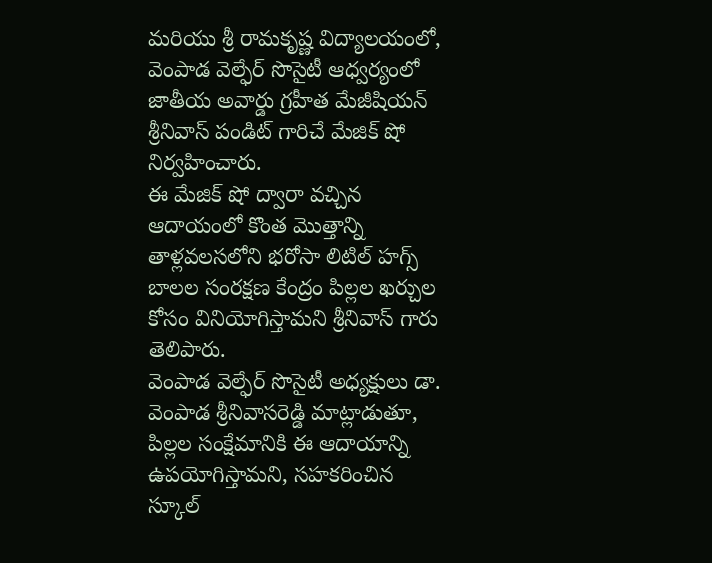మరియు శ్రీ రామకృష్ణ విద్యాలయంలో, వెంపాడ వెల్ఫేర్ సొసైటీ ఆధ్వర్యంలో జాతీయ అవార్డు గ్రహీత మేజీషియన్ శ్రీనివాస్ పండిట్ గారిచే మేజిక్ షో నిర్వహించారు.
ఈ మేజిక్ షో ద్వారా వచ్చిన ఆదాయంలో కొంత మొత్తాన్ని తాళ్లవలసలోని భరోసా లిటిల్ హగ్స్ బాలల సంరక్షణ కేంద్రం పిల్లల ఖర్చుల కోసం వినియోగిస్తామని శ్రీనివాస్ గారు తెలిపారు.
వెంపాడ వెల్ఫేర్ సొసైటీ అధ్యక్షులు డా. వెంపాడ శ్రీనివాసరెడ్డి మాట్లాడుతూ, పిల్లల సంక్షేమానికి ఈ ఆదాయాన్ని ఉపయోగిస్తామని, సహకరించిన స్కూల్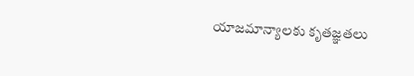యాజమాన్యాలకు కృతజ్ఞతలు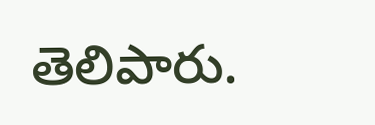తెలిపారు.